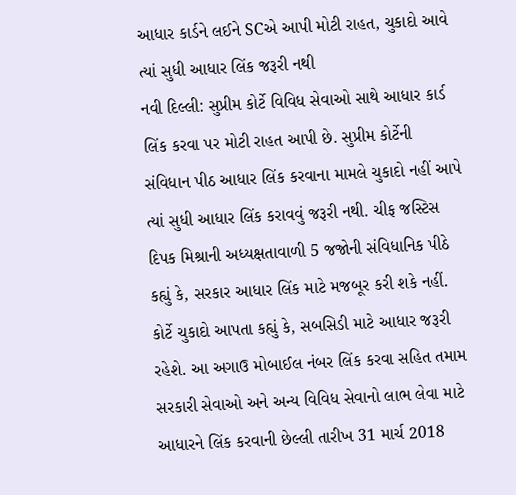આધાર કાર્ડને લઈને SCએ આપી મોટી રાહત, ચુકાદો આવે ત્યાં સુધી આધાર લિંક જરૂરી નથી
નવી દિલ્લી: સુપ્રીમ કોર્ટે વિવિધ સેવાઓ સાથે આધાર કાર્ડ લિંક કરવા પર મોટી રાહત આપી છે. સુપ્રીમ કોર્ટેની સંવિધાન પીઠ આધાર લિંક કરવાના મામલે ચુકાદો નહીં આપે ત્યાં સુધી આધાર લિંક કરાવવું જરૂરી નથી. ચીફ જસ્ટિસ દિપક મિશ્રાની અધ્યક્ષતાવાળી 5 જજોની સંવિધાનિક પીઠે કહ્યું કે, સરકાર આધાર લિંક માટે મજબૂર કરી શકે નહીં.
કોર્ટે ચુકાદો આપતા કહ્યું કે, સબસિડી માટે આધાર જરૂરી રહેશે. આ અગાઉ મોબાઈલ નંબર લિંક કરવા સહિત તમામ સરકારી સેવાઓ અને અન્ય વિવિધ સેવાનો લાભ લેવા માટે આધારને લિંક કરવાની છેલ્લી તારીખ 31 માર્ચ 2018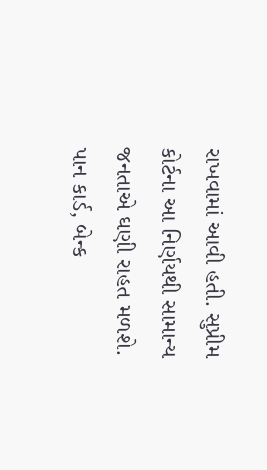રાખવામાં આવી હતી. સુપ્રીમ કોર્ટના આ નિર્ણયથી સામાન્ય જનતાએ ઘણી રાહત મળશે.
પાન કાર્ડ, બેન્ક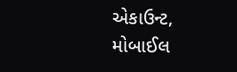એકાઉન્ટ, મોબાઈલ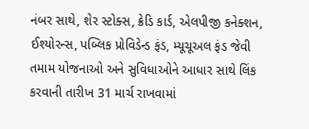નંબર સાથે, શેર સ્ટોક્સ, ક્રેડિ કાર્ડ, એલપીજી કનેક્શન, ઈશ્યોરન્સ, પબ્લિક પ્રોવિડેન્ડ ફંડ, મ્યૂચૂઅલ ફંડ જેવી તમામ યોજનાઓ અને સુવિધાઓને આધાર સાથે લિંક કરવાની તારીખ 31 માર્ચ રાખવામાં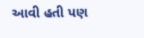આવી હતી પણ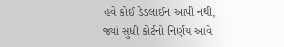હવે કોઈ ડેડલાઈન આપી નથી, જ્યાં સુધી કોર્ટનો નિર્ણય આવે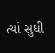ત્યાં સુધી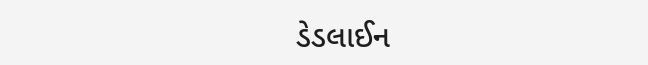ડેડલાઈન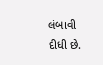લંબાવી દીધી છે.